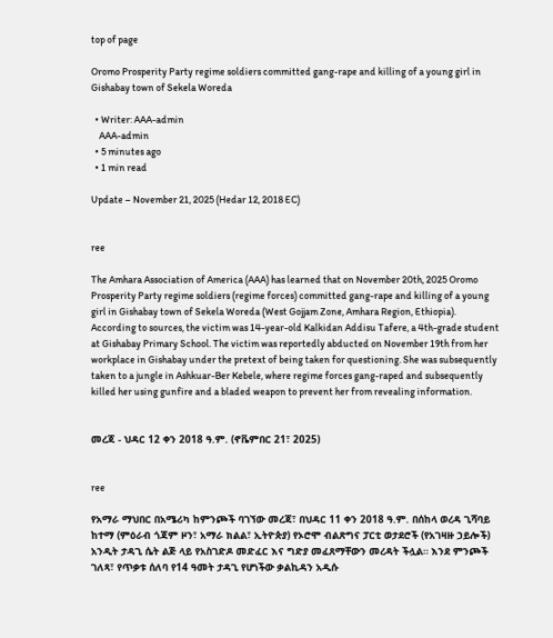top of page

Oromo Prosperity Party regime soldiers committed gang-rape and killing of a young girl in Gishabay town of Sekela Woreda

  • Writer: AAA-admin
    AAA-admin
  • 5 minutes ago
  • 1 min read

Update – November 21, 2025 (Hedar 12, 2018 EC)


ree

The Amhara Association of America (AAA) has learned that on November 20th, 2025 Oromo Prosperity Party regime soldiers (regime forces) committed gang-rape and killing of a young girl in Gishabay town of Sekela Woreda (West Gojjam Zone, Amhara Region, Ethiopia). According to sources, the victim was 14-year-old Kalkidan Addisu Tafere, a 4th-grade student at Gishabay Primary School. The victim was reportedly abducted on November 19th from her workplace in Gishabay under the pretext of being taken for questioning. She was subsequently taken to a jungle in Ashkuar-Ber Kebele, where regime forces gang-raped and subsequently killed her using gunfire and a bladed weapon to prevent her from revealing information.


መረጃ - ህዳር 12 ቀን 2018 ዓ.ም. (ኖቬምበር 21፣ 2025)


ree

የአማራ ማህበር በአሜሪካ ከምንጮች ባገኘው መረጃ፣ በህዳር 11 ቀን 2018 ዓ.ም. በሰከላ ወረዳ ጊሻባይ ከተማ (ምዕራብ ጎጃም ዞን፣ አማራ ክልል፣ ኢትዮጵያ) የኦሮሞ ብልጽግና ፓርቲ ወታደሮች (የአገዛዙ ኃይሎች) አንዲት ታዳጊ ሴት ልጅ ላይ የአስገድዶ መድፈር እና ግድያ መፈጸማቸውን መረዳት ችሏል። እንደ ምንጮች ገለጻ፣ የጥቃቱ ሰለባ የ14 ዓመት ታዳጊ የሆነችው ቃልኪዳን አዲሱ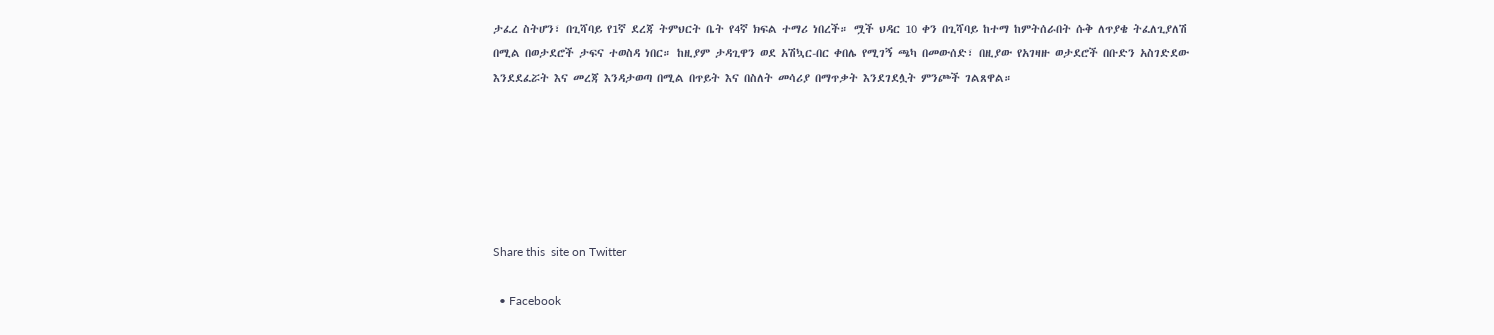ታፈረ ስትሆን፣ በጊሻባይ የ1ኛ ደረጃ ትምህርት ቤት የ4ኛ ክፍል ተማሪ ነበረች። ሟች ህዳር 10 ቀን በጊሻባይ ከተማ ከምትሰራበት ሱቅ ለጥያቄ ትፈለጊያለሽ በሚል በወታደሮች ታፍና ተወስዳ ነበር። ከዚያም ታዳጊዋን ወደ አሽኳር-በር ቀበሌ የሚገኝ ጫካ በመውሰድ፣ በዚያው የአገዛዙ ወታደሮች በቡድን አስገድደው እንደደፈሯት እና መረጃ እንዳታወጣ በሚል በጥይት እና በስለት መሳሪያ በማጥቃት እንደገደሏት ምንጮች ገልጸዋል።






Share this  site on Twitter

  • Facebook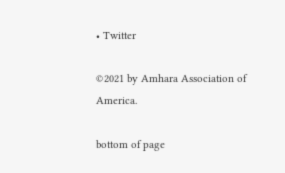• Twitter

©2021 by Amhara Association of America.

bottom of page